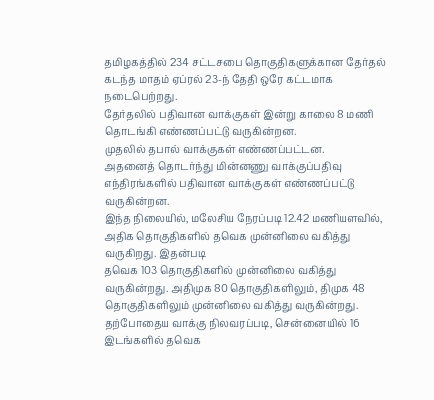தமிழகத்தில் 234 சட்டசபை தொகுதிகளுக்கான தேர்தல் கடந்த மாதம் ஏப்ரல் 23-ந் தேதி ஒரே கட்டமாக நடைபெற்றது.
தேர்தலில் பதிவான வாக்குகள் இன்று காலை 8 மணி தொடங்கி எண்ணப்பட்டு வருகின்றன.
முதலில் தபால் வாக்குகள் எண்ணப்பட்டன.
அதனைத் தொடர்ந்து மின்னணு வாக்குப்பதிவு எந்திரங்களில் பதிவான வாக்குகள் எண்ணப்பட்டு வருகின்றன.
இந்த நிலையில், மலேசிய நேரப்படி 12.42 மணியளவில், அதிக தொகுதிகளில் தவெக முன்னிலை வகித்து வருகிறது. இதன்படி
தவெக 103 தொகுதிகளில் முன்னிலை வகித்து வருகின்றது. அதிமுக 80 தொகுதிகளிலும், திமுக 48 தொகுதிகளிலும் முன்னிலை வகித்து வருகின்றது.
தற்போதைய வாக்கு நிலவரப்படி, சென்னையில் 16 இடங்களில் தவெக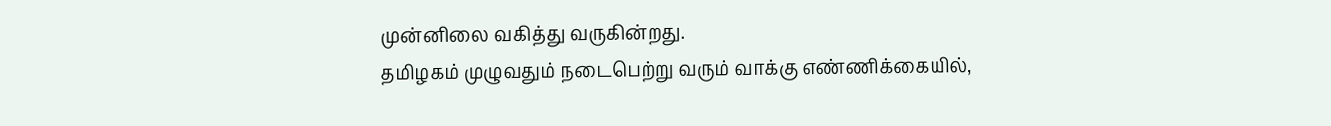முன்னிலை வகித்து வருகின்றது.
தமிழகம் முழுவதும் நடைபெற்று வரும் வாக்கு எண்ணிக்கையில்,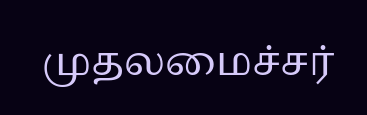முதலமைச்சர்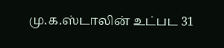மு.க.ஸ்டாலின் உட்பட 31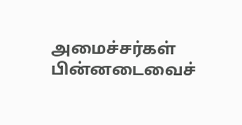அமைச்சர்கள் பின்னடைவைச்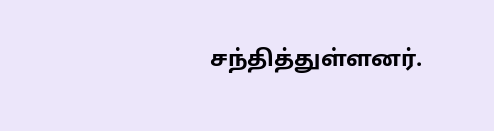சந்தித்துள்ளனர்.